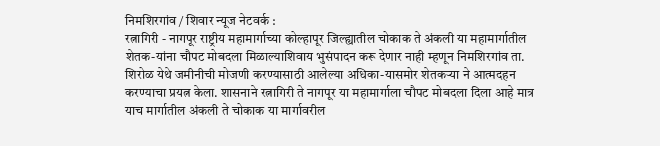निमशिरगांव / शिवार न्यूज नेटवर्क :
रत्नागिरी - नागपूर राष्ट्रीय महामार्गाच्या कोल्हापूर जिल्ह्यातील चोकाक ते अंकली या महामार्गातील शेतक-यांना चौपट मोबदला मिळाल्याशिवाय भुसंपादन करू देणार नाही म्हणून निमशिरगांव ता. शिरोळ येथे जमीनीची मोजणी करण्यासाठी आलेल्या अधिका-यासमोर शेतकऱ्या ने आत्मदहन करण्याचा प्रयत्न केला. शासनाने रत्नागिरी ते नागपूर या महामार्गाला चौपट मोबदला दिला आहे मात्र याच मार्गातील अंकली ते चोकाक या मार्गावरील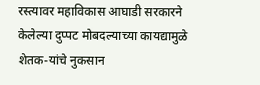रस्त्यावर महाविकास आघाडी सरकारने केलेल्या दुप्पट मोबदल्याच्या कायद्यामुळे शेतक-यांचे नुकसान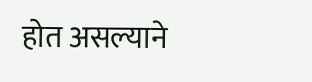होत असल्याने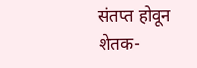संतप्त होवून शेतक-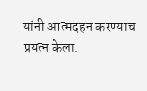यांनी आत्मदहन करण्याच प्रयत्न केला.